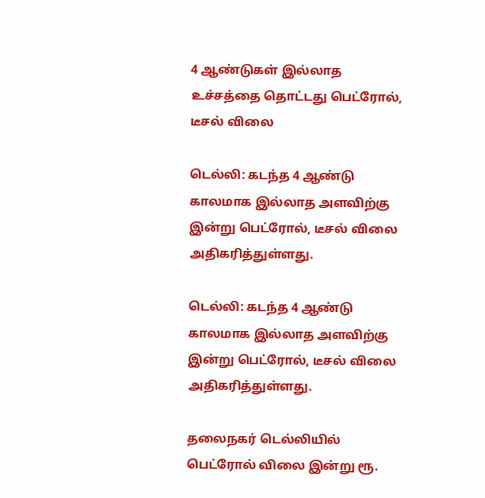4 ஆண்டுகள் இல்லாத உச்சத்தை தொட்டது பெட்ரோல், டீசல் விலை

டெல்லி: கடந்த 4 ஆண்டு காலமாக இல்லாத அளவிற்கு இன்று பெட்ரோல், டீசல் விலை அதிகரித்துள்ளது.

டெல்லி: கடந்த 4 ஆண்டு காலமாக இல்லாத அளவிற்கு இன்று பெட்ரோல், டீசல் விலை அதிகரித்துள்ளது.

தலைநகர் டெல்லியில் பெட்ரோல் விலை இன்று ரூ.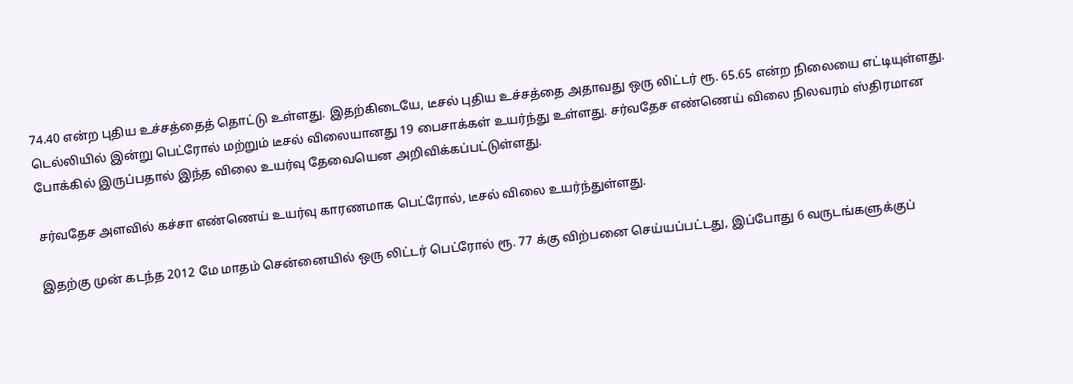74.40 என்ற புதிய உச்சத்தைத் தொட்டு உள்ளது. இதற்கிடையே, டீசல் புதிய உச்சத்தை அதாவது ஒரு லிட்டர் ரூ. 65.65 என்ற நிலையை எட்டியுள்ளது. டெல்லியில் இன்று பெட்ரோல் மற்றும் டீசல் விலையானது 19 பைசாக்கள் உயர்ந்து உள்ளது. சர்வதேச எண்ணெய் விலை நிலவரம் ஸ்திரமான போக்கில் இருப்பதால் இந்த விலை உயர்வு தேவையென அறிவிக்கப்பட்டுள்ளது.

சர்வதேச அளவில் கச்சா எண்ணெய் உயர்வு காரணமாக பெட்ரோல், டீசல் விலை உயர்ந்துள்ளது.

இதற்கு முன் கடந்த 2012 மே மாதம் சென்னையில் ஒரு லிட்டர் பெட்ரோல் ரூ. 77 க்கு விற்பனை செய்யப்பட்டது, இப்போது 6 வருடங்களுக்குப்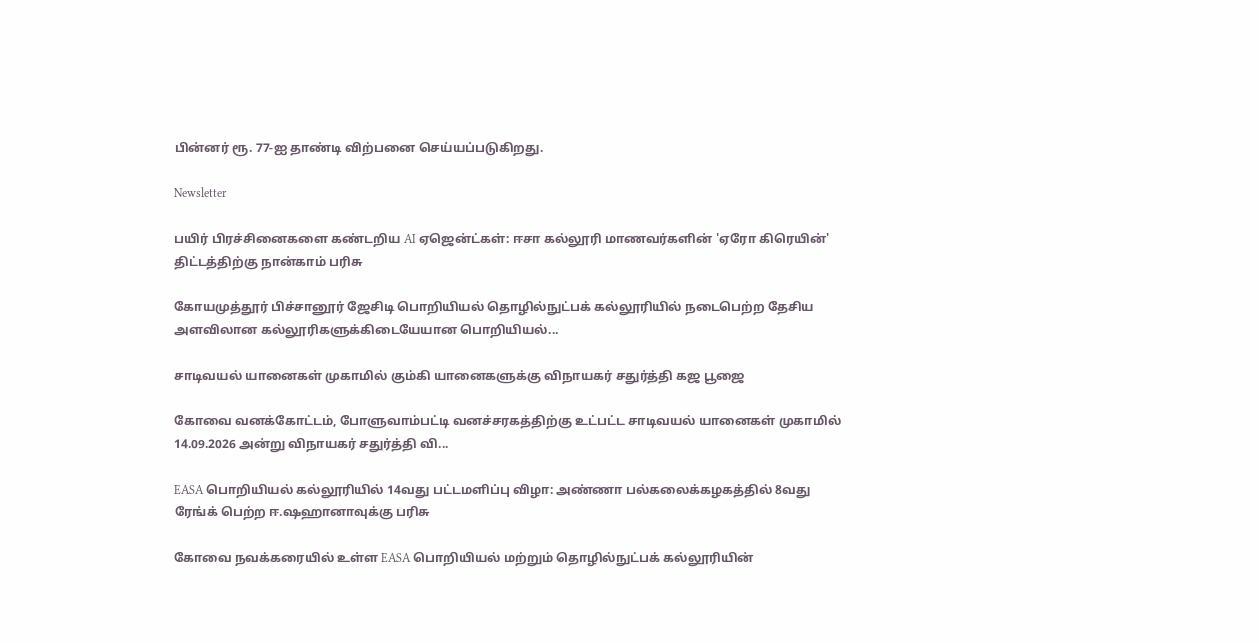பின்னர் ரூ. 77-ஐ தாண்டி விற்பனை செய்யப்படுகிறது.

Newsletter

பயிர் பிரச்சினைகளை கண்டறிய AI ஏஜென்ட்கள்: ஈசா கல்லூரி மாணவர்களின் 'ஏரோ கிரெயின்' திட்டத்திற்கு நான்காம் பரிசு

கோயமுத்தூர் பிச்சானூர் ஜேசிடி பொறியியல் தொழில்நுட்பக் கல்லூரியில் நடைபெற்ற தேசிய அளவிலான கல்லூரிகளுக்கிடையேயான பொறியியல்...

சாடிவயல் யானைகள் முகாமில் கும்கி யானைகளுக்கு விநாயகர் சதுர்த்தி கஜ பூஜை

கோவை வனக்கோட்டம், போளுவாம்பட்டி வனச்சரகத்திற்கு உட்பட்ட சாடிவயல் யானைகள் முகாமில் 14.09.2026 அன்று விநாயகர் சதுர்த்தி வி...

EASA பொறியியல் கல்லூரியில் 14வது பட்டமளிப்பு விழா: அண்ணா பல்கலைக்கழகத்தில் 8வது ரேங்க் பெற்ற ஈ.ஷஹானாவுக்கு பரிசு

கோவை நவக்கரையில் உள்ள EASA பொறியியல் மற்றும் தொழில்நுட்பக் கல்லூரியின்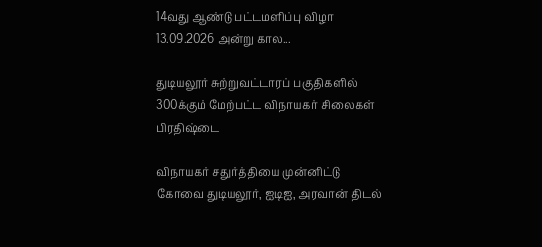14வது ஆண்டு பட்டமளிப்பு விழா 13.09.2026 அன்று கால...

துடியலூர் சுற்றுவட்டாரப் பகுதிகளில் 300க்கும் மேற்பட்ட விநாயகர் சிலைகள் பிரதிஷ்டை

விநாயகர் சதுர்த்தியை முன்னிட்டு கோவை துடியலூர், ஐடிஐ, அரவான் திடல்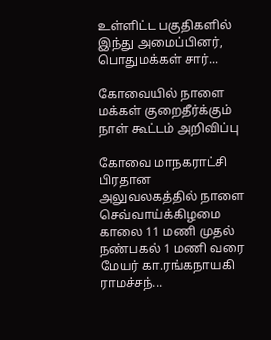உள்ளிட்ட பகுதிகளில் இந்து அமைப்பினர், பொதுமக்கள் சார்...

கோவையில் நாளை மக்கள் குறைதீர்க்கும் நாள் கூட்டம் அறிவிப்பு

கோவை மாநகராட்சி பிரதான அலுவலகத்தில் நாளை செவ்வாய்க்கிழமை காலை 11 மணி முதல் நண்பகல் 1 மணி வரை மேயர் கா.ரங்கநாயகி ராமச்சந்...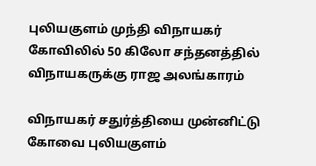புலியகுளம் முந்தி விநாயகர் கோவிலில் 50 கிலோ சந்தனத்தில் விநாயகருக்கு ராஜ அலங்காரம்

விநாயகர் சதுர்த்தியை முன்னிட்டு கோவை புலியகுளம்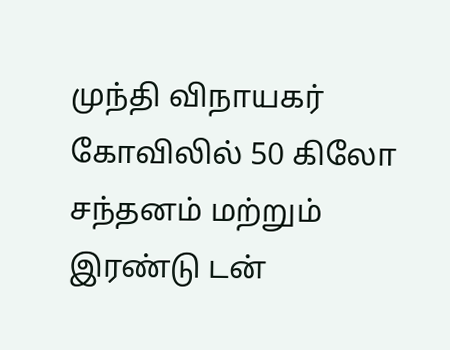முந்தி விநாயகர் கோவிலில் 50 கிலோ சந்தனம் மற்றும் இரண்டு டன்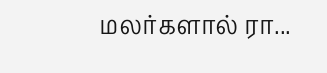மலர்களால் ரா...